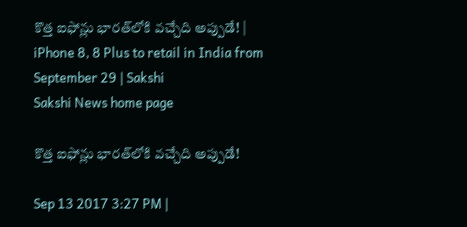కొత్త ఐఫోన్లు భారత్‌లోకి వచ్చేది అప్పుడే! | iPhone 8, 8 Plus to retail in India from September 29 | Sakshi
Sakshi News home page

కొత్త ఐఫోన్లు భారత్‌లోకి వచ్చేది అప్పుడే!

Sep 13 2017 3:27 PM |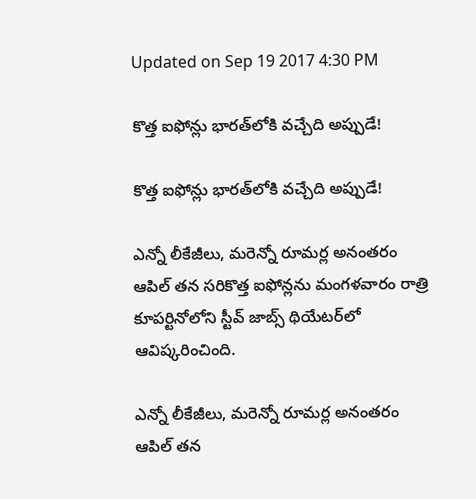Updated on Sep 19 2017 4:30 PM

కొత్త ఐఫోన్లు భారత్‌లోకి వచ్చేది అప్పుడే!

కొత్త ఐఫోన్లు భారత్‌లోకి వచ్చేది అప్పుడే!

ఎన్నో లీకేజీలు, మరెన్నో రూమర్ల అనంతరం ఆపిల్‌ తన సరికొత్త ఐఫోన్లను మంగళవారం రాత్రి కూపర్టినోలోని స్టీవ్‌ జాబ్స్‌ థియేటర్‌లో ఆవిష్కరించింది.

ఎన్నో లీకేజీలు, మరెన్నో రూమర్ల అనంతరం ఆపిల్‌ తన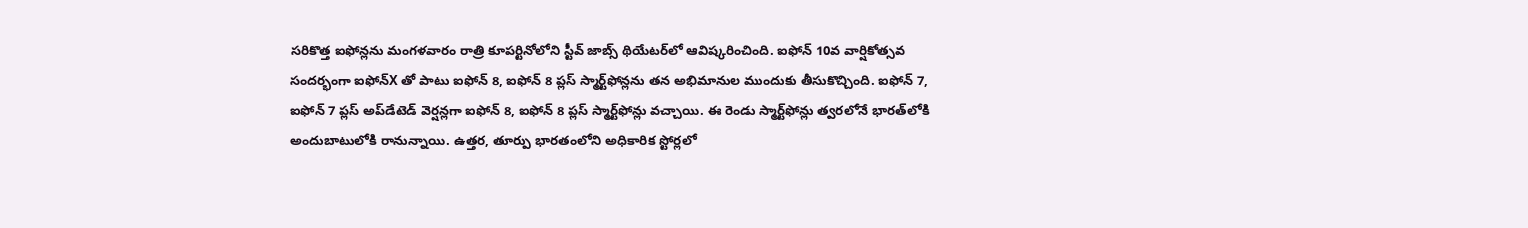సరికొత్త ఐఫోన్లను మంగళవారం రాత్రి కూపర్టినోలోని స్టీవ్‌ జాబ్స్‌ థియేటర్‌లో ఆవిష్కరించింది. ఐఫోన్‌ 10వ వార్షికోత్సవ సందర్భంగా ఐఫోన్‌X తో పాటు ఐఫోన్‌ 8, ఐఫోన్‌ 8 ప్లస్‌ స్మార్ట్‌ఫోన్లను తన అభిమానుల ముందుకు తీసుకొచ్చింది. ఐఫోన్‌ 7, ఐఫోన్‌ 7 ప్లస్‌ అప్‌డేటెడ్‌ వెర్షన్లగా ఐఫోన్‌ 8, ఐఫోన్‌ 8 ప్లస్‌ స్మార్ట్‌ఫోన్లు వచ్చాయి. ఈ రెండు స్మార్ట్‌ఫోన్లు త్వరలోనే భారత్‌లోకి అందుబాటులోకి రానున్నాయి. ఉత్తర, తూర్పు భారతంలోని అధికారిక స్టోర్లలో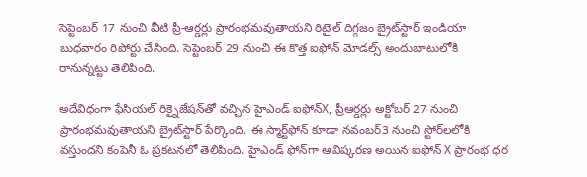సెప్టెంబర్‌ 17 నుంచి వీటి ప్రీ-ఆర్డర్లు ప్రారంభమవుతాయని రిటైల్‌ దిగ్గజం బ్రైట్‌స్టార్‌ ఇండియా బుధవారం రిపోర్టు చేసింది. సెప్టెంబర్‌ 29 నుంచి ఈ కొత్త ఐఫోన్‌ మోడల్స్‌ అందుబాటులోకి రానున్నట్టు తెలిపింది.

అదేవిధంగా ఫేసియల్‌ రిక్నైజేషన్‌తో వచ్చిన హైఎండ్‌ ఐఫోన్‌X, ప్రీఆర్డర్లు అక్టోబర్‌ 27 నుంచి ప్రారంభమవుతాయని బ్రైట్‌స్టార్‌ పేర్కొంది. ఈ స్మార్ట్‌ఫోన్‌ కూడా నవంబర్‌3 నుంచి స్టోర్‌లలోకి వస్తుందని కంపెనీ ఓ ప్రకటనలో తెలిపింది. హైఎండ్‌ ఫోన్‌గా ఆవిష్కరణ అయిన ఐఫోన్‌ X ప్రారంభ ధర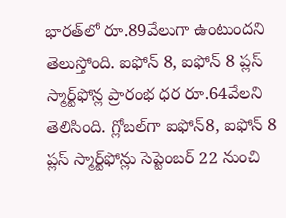భారత్‌లో రూ.89వేలుగా ఉంటుందని తెలుస్తోంది. ఐఫోన్‌ 8, ఐఫోన్‌ 8 ప్లస్‌ స్మార్ట్‌ఫోన్ల ప్రారంభ ధర రూ.64వేలని తెలిసింది. గ్లోబల్‌గా ఐఫోన్‌8, ఐఫోన్‌ 8 ప్లస్‌ స్మార్ట్‌ఫోన్లు సెప్టెంబర్‌ 22 నుంచి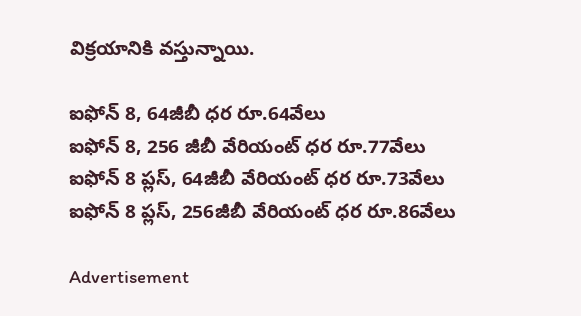విక్రయానికి వస్తున్నాయి.

ఐఫోన్‌ 8, 64జీబీ ధర రూ.64వేలు
ఐఫోన్‌ 8, 256 జీబీ వేరియంట్‌ ధర రూ.77వేలు
ఐఫోన్‌ 8 ప్లస్‌, 64జీబీ వేరియంట్‌ ధర రూ.73వేలు
ఐఫోన్‌ 8 ప్లస్‌, 256జీబీ వేరియంట్‌ ధర రూ.86వేలు

Advertisement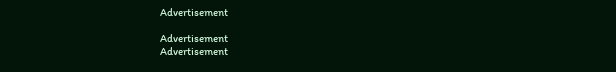Advertisement

Advertisement
Advertisement